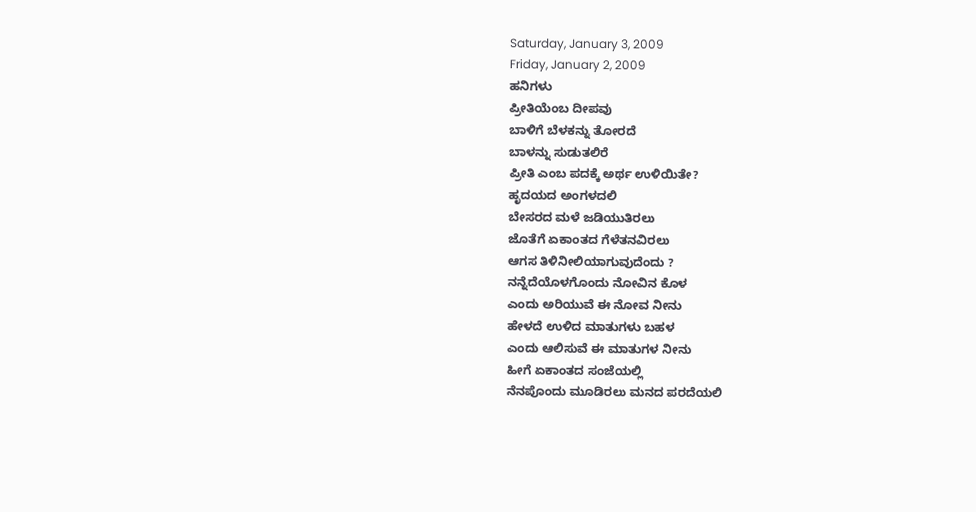Saturday, January 3, 2009
Friday, January 2, 2009
ಹನಿಗಳು
ಪ್ರೀತಿಯೆಂಬ ದೀಪವು
ಬಾಳಿಗೆ ಬೆಳಕನ್ನು ತೋರದೆ
ಬಾಳನ್ನು ಸುಡುತಲಿರೆ
ಪ್ರೀತಿ ಎಂಬ ಪದಕ್ಕೆ ಅರ್ಥ ಉಳಿಯಿತೇ?
ಹೃದಯದ ಅಂಗಳದಲಿ
ಬೇಸರದ ಮಳೆ ಜಡಿಯುತಿರಲು
ಜೊತೆಗೆ ಏಕಾಂತದ ಗೆಳೆತನವಿರಲು
ಆಗಸ ತಿಳಿನೀಲಿಯಾಗುವುದೆಂದು ?
ನನ್ನೆದೆಯೊಳಗೊಂದು ನೋವಿನ ಕೊಳ
ಎಂದು ಅರಿಯುವೆ ಈ ನೋವ ನೀನು
ಹೇಳದೆ ಉಳಿದ ಮಾತುಗಳು ಬಹಳ
ಎಂದು ಆಲಿಸುವೆ ಈ ಮಾತುಗಳ ನೀನು
ಹೀಗೆ ಏಕಾಂತದ ಸಂಜೆಯಲ್ಲಿ
ನೆನಪೊಂದು ಮೂಡಿರಲು ಮನದ ಪರದೆಯಲಿ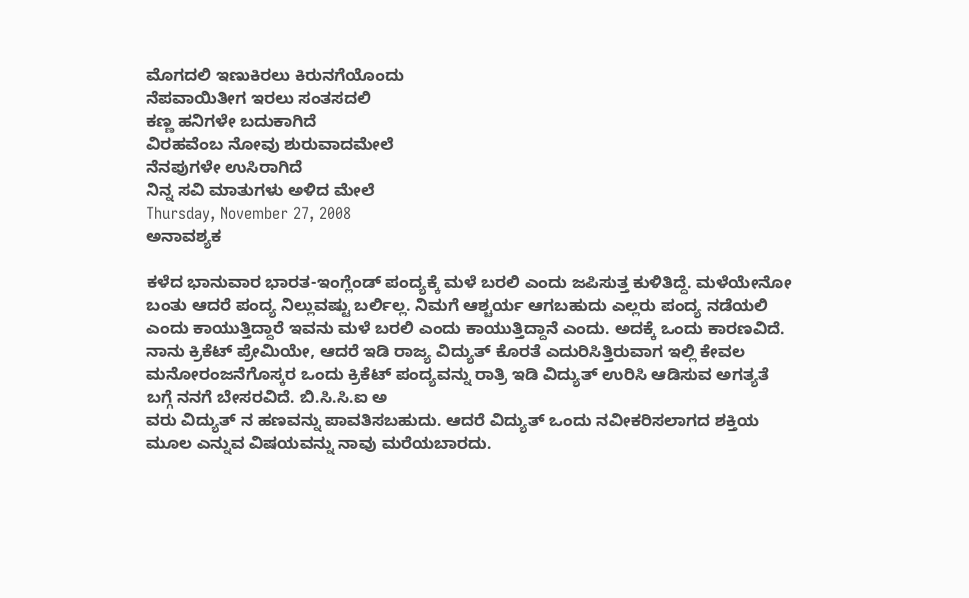ಮೊಗದಲಿ ಇಣುಕಿರಲು ಕಿರುನಗೆಯೊಂದು
ನೆಪವಾಯಿತೀಗ ಇರಲು ಸಂತಸದಲಿ
ಕಣ್ಣ ಹನಿಗಳೇ ಬದುಕಾಗಿದೆ
ವಿರಹವೆಂಬ ನೋವು ಶುರುವಾದಮೇಲೆ
ನೆನಪುಗಳೇ ಉಸಿರಾಗಿದೆ
ನಿನ್ನ ಸವಿ ಮಾತುಗಳು ಅಳಿದ ಮೇಲೆ
Thursday, November 27, 2008
ಅನಾವಶ್ಯಕ

ಕಳೆದ ಭಾನುವಾರ ಭಾರತ-ಇಂಗ್ಲೆಂಡ್ ಪಂದ್ಯಕ್ಕೆ ಮಳೆ ಬರಲಿ ಎಂದು ಜಪಿಸುತ್ತ ಕುಳಿತಿದ್ದೆ. ಮಳೆಯೇನೋ ಬಂತು ಆದರೆ ಪಂದ್ಯ ನಿಲ್ಲುವಷ್ಟು ಬರ್ಲಿಲ್ಲ. ನಿಮಗೆ ಆಶ್ಚರ್ಯ ಆಗಬಹುದು ಎಲ್ಲರು ಪಂದ್ಯ ನಡೆಯಲಿ ಎಂದು ಕಾಯುತ್ತಿದ್ದಾರೆ ಇವನು ಮಳೆ ಬರಲಿ ಎಂದು ಕಾಯುತ್ತಿದ್ದಾನೆ ಎಂದು. ಅದಕ್ಕೆ ಒಂದು ಕಾರಣವಿದೆ. ನಾನು ಕ್ರಿಕೆಟ್ ಪ್ರೇಮಿಯೇ, ಆದರೆ ಇಡಿ ರಾಜ್ಯ ವಿದ್ಯುತ್ ಕೊರತೆ ಎದುರಿಸಿತ್ತಿರುವಾಗ ಇಲ್ಲಿ ಕೇವಲ ಮನೋರಂಜನೆಗೊಸ್ಕರ ಒಂದು ಕ್ರಿಕೆಟ್ ಪಂದ್ಯವನ್ನು ರಾತ್ರಿ ಇಡಿ ವಿದ್ಯುತ್ ಉರಿಸಿ ಆಡಿಸುವ ಅಗತ್ಯತೆ ಬಗ್ಗೆ ನನಗೆ ಬೇಸರವಿದೆ. ಬಿ.ಸಿ.ಸಿ.ಐ ಅ
ವರು ವಿದ್ಯುತ್ ನ ಹಣವನ್ನು ಪಾವತಿಸಬಹುದು. ಆದರೆ ವಿದ್ಯುತ್ ಒಂದು ನವೀಕರಿಸಲಾಗದ ಶಕ್ತಿಯ ಮೂಲ ಎನ್ನುವ ವಿಷಯವನ್ನು ನಾವು ಮರೆಯಬಾರದು.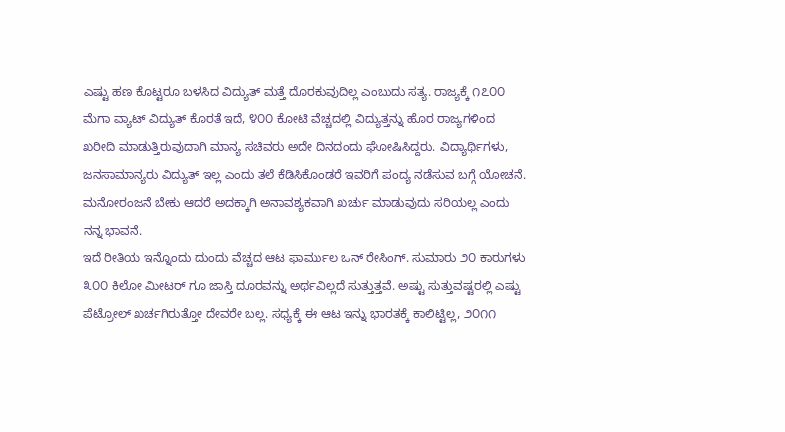ಎಷ್ಟು ಹಣ ಕೊಟ್ಟರೂ ಬಳಸಿದ ವಿದ್ಯುತ್ ಮತ್ತೆ ದೊರಕುವುದಿಲ್ಲ ಎಂಬುದು ಸತ್ಯ. ರಾಜ್ಯಕ್ಕೆ ೧೭೦೦ ಮೆಗಾ ವ್ಯಾಟ್ ವಿದ್ಯುತ್ ಕೊರತೆ ಇದೆ, ೪೦೦ ಕೋಟಿ ವೆಚ್ಚದಲ್ಲಿ ವಿದ್ಯುತ್ತನ್ನು ಹೊರ ರಾಜ್ಯಗಳಿಂದ ಖರೀದಿ ಮಾಡುತ್ತಿರುವುದಾಗಿ ಮಾನ್ಯ ಸಚಿವರು ಅದೇ ದಿನದಂದು ಘೋಷಿಸಿದ್ದರು. ವಿದ್ಯಾರ್ಥಿಗಳು, ಜನಸಾಮಾನ್ಯರು ವಿದ್ಯುತ್ ಇಲ್ಲ ಎಂದು ತಲೆ ಕೆಡಿಸಿಕೊಂಡರೆ ಇವರಿಗೆ ಪಂದ್ಯ ನಡೆಸುವ ಬಗ್ಗೆ ಯೋಚನೆ. ಮನೋರಂಜನೆ ಬೇಕು ಆದರೆ ಅದಕ್ಕಾಗಿ ಅನಾವಶ್ಯಕವಾಗಿ ಖರ್ಚು ಮಾಡುವುದು ಸರಿಯಲ್ಲ ಎಂದು ನನ್ನ ಭಾವನೆ.
ಇದೆ ರೀತಿಯ ಇನ್ನೊಂದು ದುಂದು ವೆಚ್ಚದ ಆಟ ಫಾರ್ಮುಲ ಒನ್ ರೇಸಿಂಗ್. ಸುಮಾರು ೨೦ ಕಾರುಗಳು ೩೦೦ ಕಿಲೋ ಮೀಟರ್ ಗೂ ಜಾಸ್ತಿ ದೂರವನ್ನು ಅರ್ಥವಿಲ್ಲದೆ ಸುತ್ತುತ್ತವೆ. ಅಷ್ಟು ಸುತ್ತುವಷ್ಟರಲ್ಲಿ ಎಷ್ಟು ಪೆಟ್ರೋಲ್ ಖರ್ಚಗಿರುತ್ತೋ ದೇವರೇ ಬಲ್ಲ. ಸಧ್ಯಕ್ಕೆ ಈ ಆಟ ಇನ್ನು ಭಾರತಕ್ಕೆ ಕಾಲಿಟ್ಟಿಲ್ಲ, ೨೦೧೧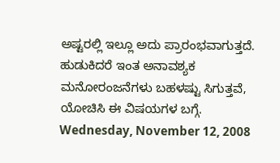ಅಷ್ಟರಲ್ಲಿ ಇಲ್ಲೂ ಅದು ಪ್ರಾರಂಭವಾಗುತ್ತದೆ. ಹುಡುಕಿದರೆ ಇಂತ ಅನಾವಶ್ಯಕ ಮನೋರಂಜನೆಗಳು ಬಹಳಷ್ಟು ಸಿಗುತ್ತವೆ, ಯೋಚಿಸಿ ಈ ವಿಷಯಗಳ ಬಗ್ಗೆ.
Wednesday, November 12, 2008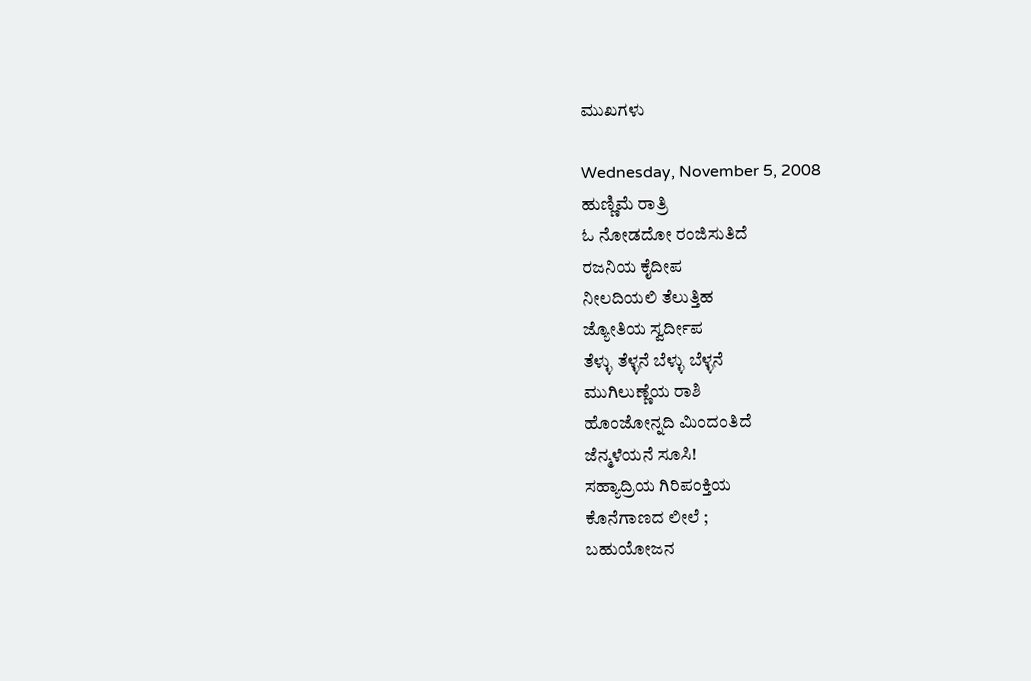ಮುಖಗಳು

Wednesday, November 5, 2008
ಹುಣ್ಣಿಮೆ ರಾತ್ರಿ
ಓ ನೋಡದೋ ರಂಜಿಸುತಿದೆ
ರಜನಿಯ ಕೈದೀಪ
ನೀಲದಿಯಲಿ ತೆಲುತ್ತಿಹ
ಜ್ಯೋತಿಯ ಸ್ವರ್ದೀಪ
ತೆಳ್ಳು ತೆಳ್ಳನೆ ಬೆಳ್ಳು ಬೆಳ್ಳನೆ
ಮುಗಿಲುಣ್ಣೆಯ ರಾಶಿ
ಹೊಂಜೋನ್ನದಿ ಮಿಂದಂತಿದೆ
ಜೆನ್ಮಳೆಯನೆ ಸೂಸಿ!
ಸಹ್ಯಾದ್ರಿಯ ಗಿರಿಪಂಕ್ತಿಯ
ಕೊನೆಗಾಣದ ಲೀಲೆ ;
ಬಹುಯೋಜನ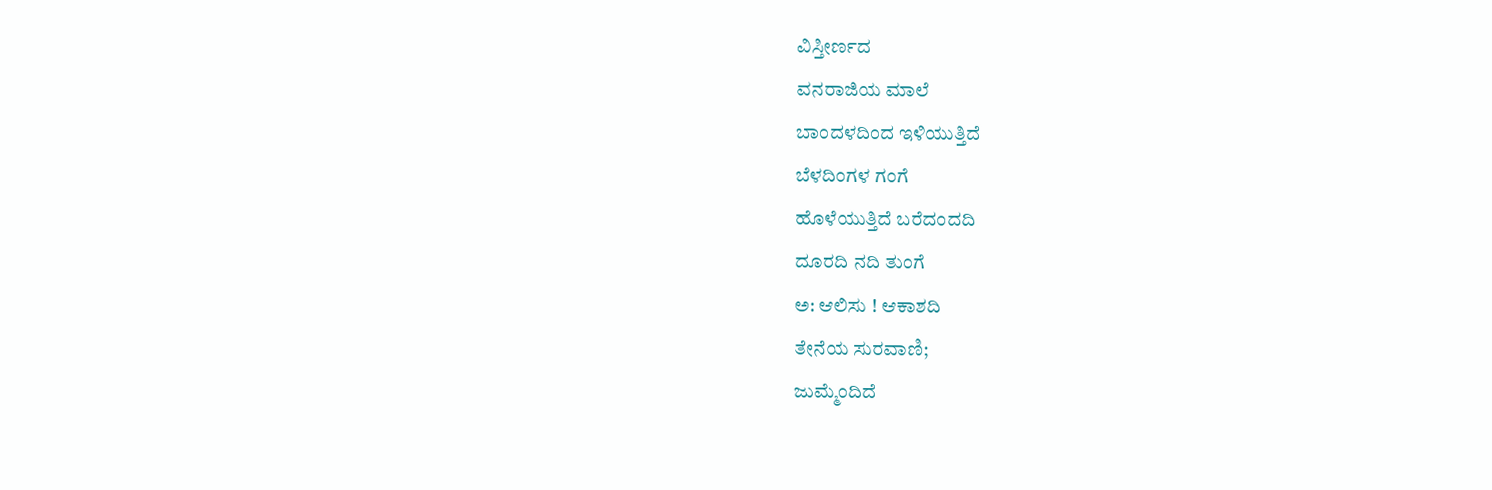ವಿಸ್ತೀರ್ಣದ
ವನರಾಜಿಯ ಮಾಲೆ
ಬಾಂದಳದಿಂದ ಇಳಿಯುತ್ತಿದೆ
ಬೆಳದಿಂಗಳ ಗಂಗೆ
ಹೊಳೆಯುತ್ತಿದೆ ಬರೆದಂದದಿ
ದೂರದಿ ನದಿ ತುಂಗೆ
ಅ: ಆಲಿಸು ! ಆಕಾಶದಿ
ತೇನೆಯ ಸುರವಾಣಿ;
ಜುಮ್ಮೆಂದಿದೆ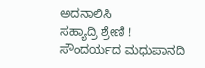ಅದನಾಲಿಸಿ
ಸಹ್ಯಾದ್ರಿ ಶ್ರೇಣಿ !
ಸೌಂದರ್ಯದ ಮಧುಪಾನದಿ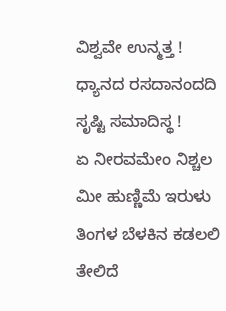ವಿಶ್ವವೇ ಉನ್ಮತ್ತ !
ಧ್ಯಾನದ ರಸದಾನಂದದಿ
ಸೃಷ್ಟಿ ಸಮಾದಿಸ್ಥ !
ಏ ನೀರವಮೇಂ ನಿಶ್ಚಲ
ಮೀ ಹುಣ್ಣಿಮೆ ಇರುಳು
ತಿಂಗಳ ಬೆಳಕಿನ ಕಡಲಲಿ
ತೇಲಿದೆ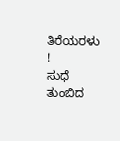ತಿರೆಯರಳು !
ಸುಧೆ ತುಂಬಿದ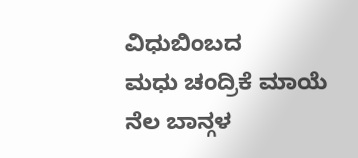ವಿಧುಬಿಂಬದ
ಮಧು ಚಂದ್ರಿಕೆ ಮಾಯೆ
ನೆಲ ಬಾನ್ಗಳ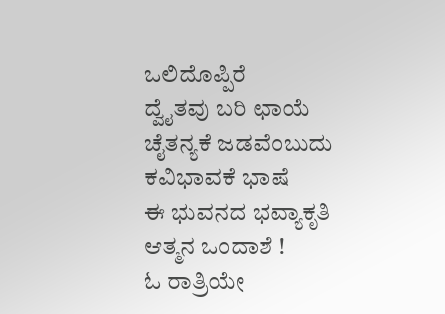ಒಲಿದೊಪ್ಪಿರೆ
ದ್ವೈತವು ಬರಿ ಛಾಯೆ
ಚೈತನ್ಯಕೆ ಜಡವೆಂಬುದು
ಕವಿಭಾವಕೆ ಭಾಷೆ
ಈ ಭುವನದ ಭವ್ಯಾಕೃತಿ
ಆತ್ಮನ ಒಂದಾಶೆ !
ಓ ರಾತ್ರಿಯೇ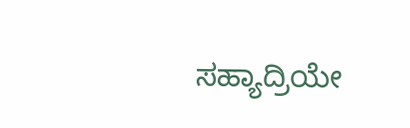ಸಹ್ಯಾದ್ರಿಯೇ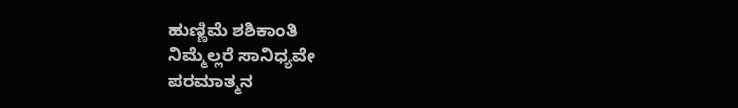ಹುಣ್ಣಿಮೆ ಶಶಿಕಾಂತಿ
ನಿಮ್ಮೆಲ್ಲರೆ ಸಾನಿಧ್ಯವೇ
ಪರಮಾತ್ಮನ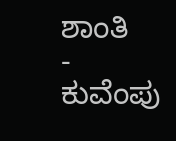ಶಾಂತಿ
- ಕುವೆಂಪು